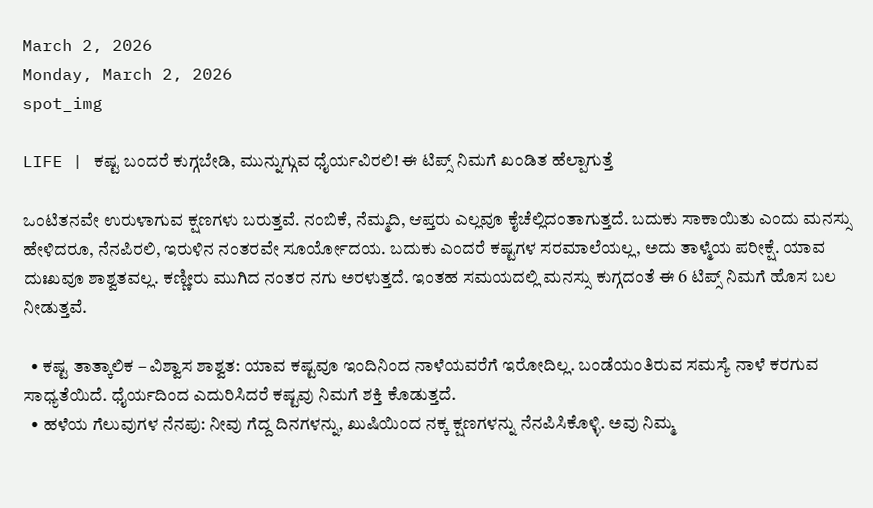March 2, 2026
Monday, March 2, 2026
spot_img

LIFE | ಕಷ್ಟ ಬಂದರೆ ಕುಗ್ಗಬೇಡಿ, ಮುನ್ನುಗ್ಗುವ ಧೈರ್ಯವಿರಲಿ! ಈ ಟಿಪ್ಸ್ ನಿಮಗೆ ಖಂಡಿತ ಹೆಲ್ಪಾಗುತ್ತೆ

ಒಂಟಿತನವೇ ಉರುಳಾಗುವ ಕ್ಷಣಗಳು ಬರುತ್ತವೆ. ನಂಬಿಕೆ, ನೆಮ್ಮದಿ, ಆಪ್ತರು ಎಲ್ಲವೂ ಕೈಚೆಲ್ಲಿದಂತಾಗುತ್ತದೆ. ಬದುಕು ಸಾಕಾಯಿತು ಎಂದು ಮನಸ್ಸು ಹೇಳಿದರೂ, ನೆನಪಿರಲಿ, ಇರುಳಿನ ನಂತರವೇ ಸೂರ್ಯೋದಯ. ಬದುಕು ಎಂದರೆ ಕಷ್ಟಗಳ ಸರಮಾಲೆಯಲ್ಲ, ಅದು ತಾಳ್ಮೆಯ ಪರೀಕ್ಷೆ. ಯಾವ ದುಃಖವೂ ಶಾಶ್ವತವಲ್ಲ. ಕಣ್ಣೀರು ಮುಗಿದ ನಂತರ ನಗು ಅರಳುತ್ತದೆ. ಇಂತಹ ಸಮಯದಲ್ಲಿ ಮನಸ್ಸು ಕುಗ್ಗದಂತೆ ಈ 6 ಟಿಪ್ಸ್ ನಿಮಗೆ ಹೊಸ ಬಲ ನೀಡುತ್ತವೆ.

  • ಕಷ್ಟ ತಾತ್ಕಾಲಿಕ – ವಿಶ್ವಾಸ ಶಾಶ್ವತ: ಯಾವ ಕಷ್ಟವೂ ಇಂದಿನಿಂದ ನಾಳೆಯವರೆಗೆ ಇರೋದಿಲ್ಲ. ಬಂಡೆಯಂತಿರುವ ಸಮಸ್ಯೆ ನಾಳೆ ಕರಗುವ ಸಾಧ್ಯತೆಯಿದೆ. ಧೈರ್ಯದಿಂದ ಎದುರಿಸಿದರೆ ಕಷ್ಟವು ನಿಮಗೆ ಶಕ್ತಿ ಕೊಡುತ್ತದೆ.
  • ಹಳೆಯ ಗೆಲುವುಗಳ ನೆನಪು: ನೀವು ಗೆದ್ದ ದಿನಗಳನ್ನು, ಖುಷಿಯಿಂದ ನಕ್ಕ ಕ್ಷಣಗಳನ್ನು ನೆನಪಿಸಿಕೊಳ್ಳಿ. ಅವು ನಿಮ್ಮ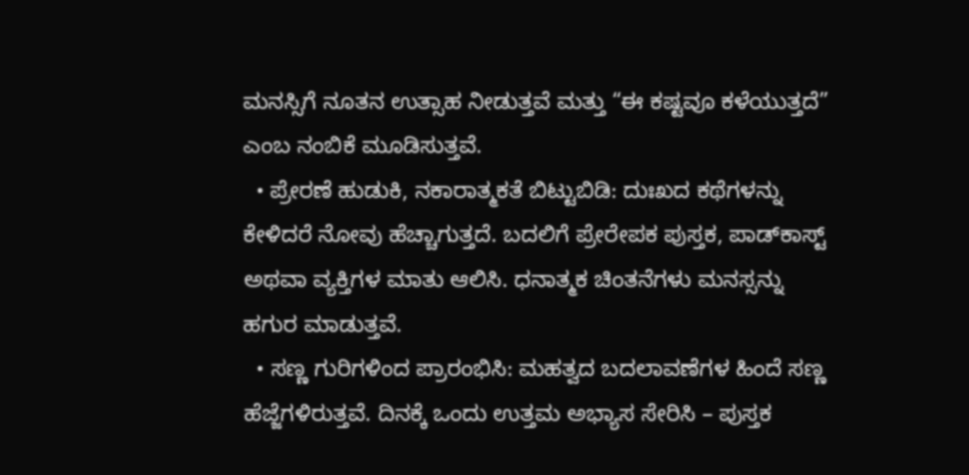ಮನಸ್ಸಿಗೆ ನೂತನ ಉತ್ಸಾಹ ನೀಡುತ್ತವೆ ಮತ್ತು “ಈ ಕಷ್ಟವೂ ಕಳೆಯುತ್ತದೆ” ಎಂಬ ನಂಬಿಕೆ ಮೂಡಿಸುತ್ತವೆ.
  • ಪ್ರೇರಣೆ ಹುಡುಕಿ, ನಕಾರಾತ್ಮಕತೆ ಬಿಟ್ಟುಬಿಡಿ: ದುಃಖದ ಕಥೆಗಳನ್ನು ಕೇಳಿದರೆ ನೋವು ಹೆಚ್ಚಾಗುತ್ತದೆ. ಬದಲಿಗೆ ಪ್ರೇರೇಪಕ ಪುಸ್ತಕ, ಪಾಡ್‌ಕಾಸ್ಟ್ ಅಥವಾ ವ್ಯಕ್ತಿಗಳ ಮಾತು ಆಲಿಸಿ. ಧನಾತ್ಮಕ ಚಿಂತನೆಗಳು ಮನಸ್ಸನ್ನು ಹಗುರ ಮಾಡುತ್ತವೆ.
  • ಸಣ್ಣ ಗುರಿಗಳಿಂದ ಪ್ರಾರಂಭಿಸಿ: ಮಹತ್ವದ ಬದಲಾವಣೆಗಳ ಹಿಂದೆ ಸಣ್ಣ ಹೆಜ್ಜೆಗಳಿರುತ್ತವೆ. ದಿನಕ್ಕೆ ಒಂದು ಉತ್ತಮ ಅಭ್ಯಾಸ ಸೇರಿಸಿ – ಪುಸ್ತಕ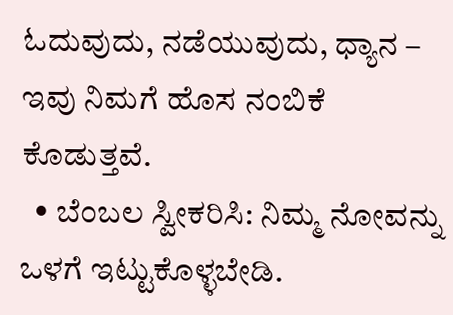ಓದುವುದು, ನಡೆಯುವುದು, ಧ್ಯಾನ – ಇವು ನಿಮಗೆ ಹೊಸ ನಂಬಿಕೆ ಕೊಡುತ್ತವೆ.
  • ಬೆಂಬಲ ಸ್ವೀಕರಿಸಿ: ನಿಮ್ಮ ನೋವನ್ನು ಒಳಗೆ ಇಟ್ಟುಕೊಳ್ಳಬೇಡಿ.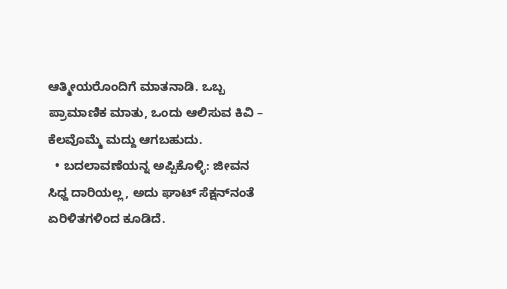ಆತ್ಮೀಯರೊಂದಿಗೆ ಮಾತನಾಡಿ. ಒಬ್ಬ ಪ್ರಾಮಾಣಿಕ ಮಾತು, ಒಂದು ಆಲಿಸುವ ಕಿವಿ – ಕೆಲವೊಮ್ಮೆ ಮದ್ದು ಆಗಬಹುದು.
  • ಬದಲಾವಣೆಯನ್ನ ಅಪ್ಪಿಕೊಳ್ಳಿ: ಜೀವನ ಸಿಧ್ದ ದಾರಿಯಲ್ಲ, ಅದು ಘಾಟ್ ಸೆಕ್ಷನ್‌ನಂತೆ ಏರಿಳಿತಗಳಿಂದ ಕೂಡಿದೆ.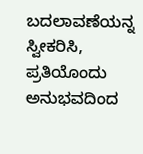ಬದಲಾವಣೆಯನ್ನ ಸ್ವೀಕರಿಸಿ, ಪ್ರತಿಯೊಂದು ಅನುಭವದಿಂದ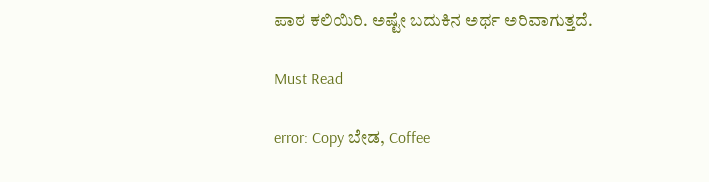ಪಾಠ ಕಲಿಯಿರಿ. ಅಷ್ಟೇ ಬದುಕಿನ ಅರ್ಥ ಅರಿವಾಗುತ್ತದೆ.

Must Read

error: Copy ಬೇಡ, Coffee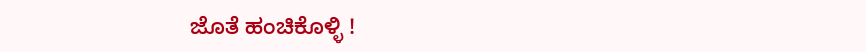ಜೊತೆ ಹಂಚಿಕೊಳ್ಳಿ !